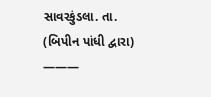સાવરકુંડલા. તા.
(બિપીન પાંધી દ્વારા)
———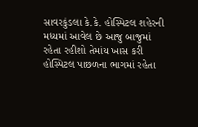સાવરકુંડલા કે.કે. હોસ્પિટલ શહેરની મધ્યમાં આવેલ છે આજુ બાજુમાં રહેતા રહીશો તેમાંય ખાસ કરી હોસ્પિટલ પાછળના ભાગમાં રહેતા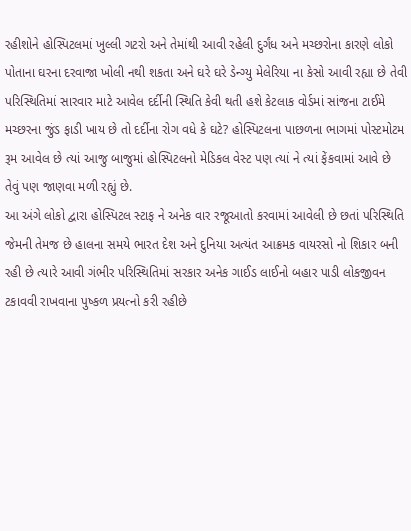રહીશોને હોસ્પિટલમાં ખુલ્લી ગટરો અને તેમાંથી આવી રહેલી દુર્ગંધ અને મચ્છરોના કારણે લોકો પોતાના ઘરના દરવાજા ખોલી નથી શકતા અને ઘરે ઘરે ડેન્ગ્યુ મેલેરિયા ના કેસો આવી રહ્યા છે તેવી પરિસ્થિતિમાં સારવાર માટે આવેલ દર્દીની સ્થિતિ કેવી થતી હશે કેટલાક વોર્ડમાં સાંજના ટાઈમે મચ્છરના જુંડ ફાડી ખાય છે તો દર્દીના રોગ વધે કે ઘટે? હોસ્પિટલના પાછળના ભાગમાં પોસ્ટમોટમ રૂમ આવેલ છે ત્યાં આજુ બાજુમાં હોસ્પિટલનો મેડિકલ વેસ્ટ પણ ત્યાં ને ત્યાં ફેંકવામાં આવે છે તેવું પણ જાણવા મળી રહ્યું છે.
આ અંગે લોકો દ્વારા હોસ્પિટલ સ્ટાફ ને અનેક વાર રજૂઆતો કરવામાં આવેલી છે છતાં પરિસ્થિતિ જેમની તેમજ છે હાલના સમયે ભારત દેશ અને દુનિયા અત્યંત આક્રમક વાયરસો નો શિકાર બની રહી છે ત્યારે આવી ગંભીર પરિસ્થિતિમાં સરકાર અનેક ગાઈડ લાઈનો બહાર પાડી લોકજીવન ટકાવવી રાખવાના પુષ્કળ પ્રયત્નો કરી રહીછે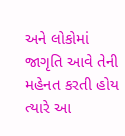અને લોકોમાં જાગૃતિ આવે તેની મહેનત કરતી હોય ત્યારે આ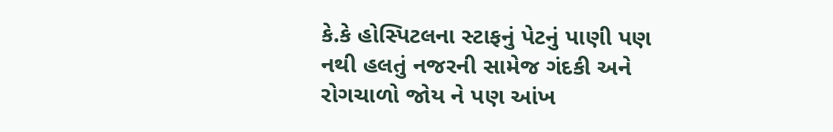કે.કે હોસ્પિટલના સ્ટાફનું પેટનું પાણી પણ નથી હલતું નજરની સામેજ ગંદકી અને રોગચાળો જોય ને પણ આંખ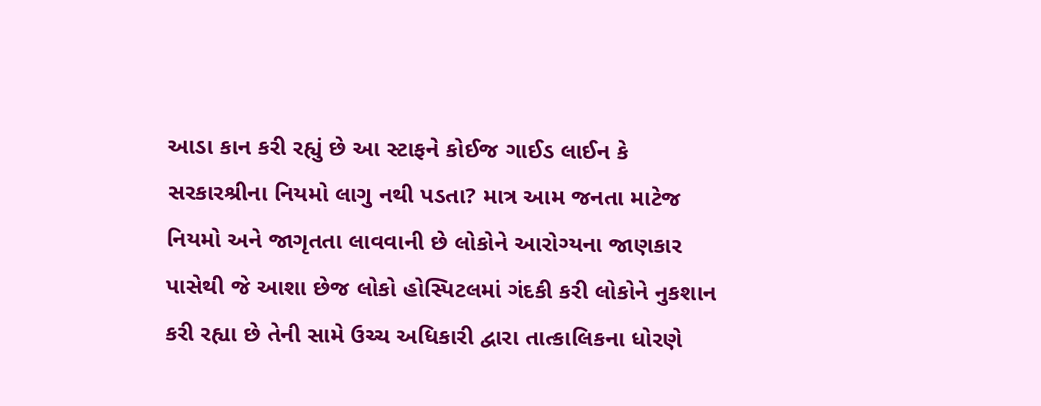આડા કાન કરી રહ્યું છે આ સ્ટાફને કોઈજ ગાઈડ લાઈન કે સરકારશ્રીના નિયમો લાગુ નથી પડતા? માત્ર આમ જનતા માટેજ નિયમો અને જાગૃતતા લાવવાની છે લોકોને આરોગ્યના જાણકાર પાસેથી જે આશા છેજ લોકો હોસ્પિટલમાં ગંદકી કરી લોકોને નુકશાન કરી રહ્યા છે તેની સામે ઉચ્ચ અધિકારી દ્વારા તાત્કાલિકના ધોરણે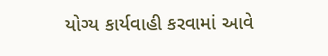યોગ્ય કાર્યવાહી કરવામાં આવે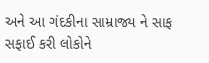અને આ ગંદકીના સામ્રાજ્ય ને સાફ સફાઈ કરી લોકોને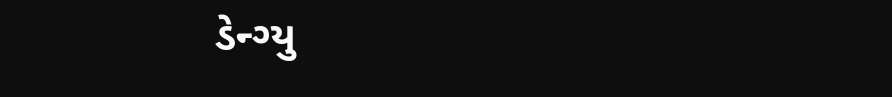ડેન્ગ્યુ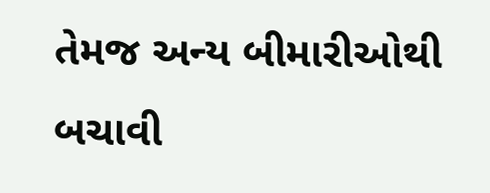તેમજ અન્ય બીમારીઓથી બચાવી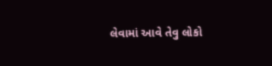લેવામાં આવે તેવુ લોકો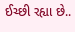ઈચ્છી રહ્યા છે..